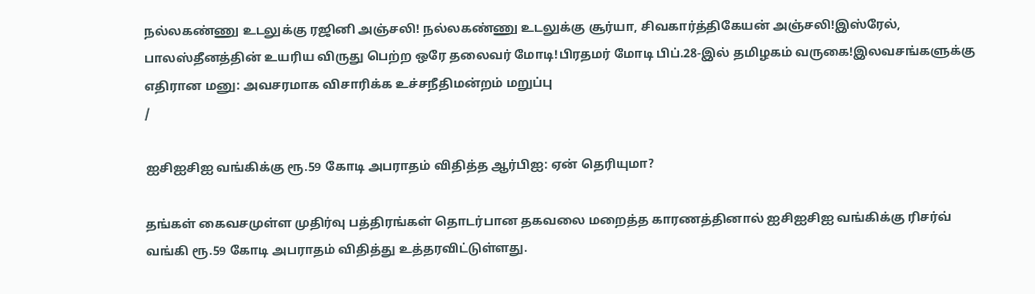நல்லகண்ணு உடலுக்கு ரஜினி அஞ்சலி! நல்லகண்ணு உடலுக்கு சூர்யா, சிவகார்த்திகேயன் அஞ்சலி!இஸ்ரேல், பாலஸ்தீனத்தின் உயரிய விருது பெற்ற ஒரே தலைவர் மோடி!பிரதமர் மோடி பிப்.28-இல் தமிழகம் வருகை!இலவசங்களுக்கு எதிரான மனு: அவசரமாக விசாரிக்க உச்சநீதிமன்றம் மறுப்பு
/

ஐசிஐசிஐ வங்கிக்கு ரூ.59 கோடி அபராதம் விதித்த ஆர்பிஐ: ஏன் தெரியுமா?

தங்கள் கைவசமுள்ள முதிர்வு பத்திரங்கள் தொடர்பான தகவலை மறைத்த காரணத்தினால் ஐசிஐசிஐ வங்கிக்கு ரிசர்வ் வங்கி ரூ.59 கோடி அபராதம் விதித்து உத்தரவிட்டுள்ளது.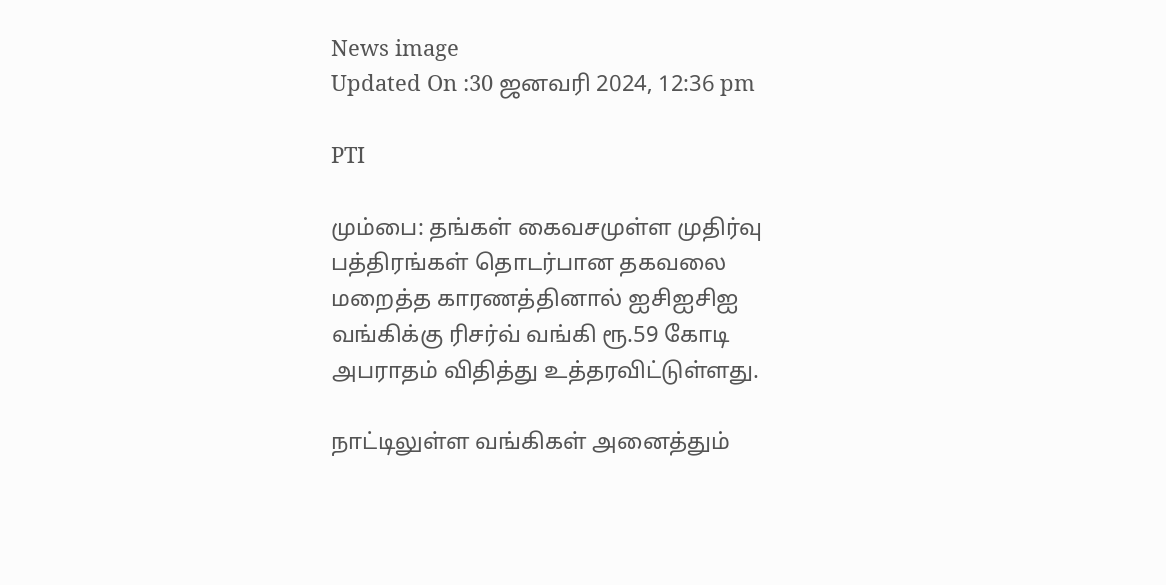News image
Updated On :30 ஜனவரி 2024, 12:36 pm

PTI

மும்பை: தங்கள் கைவசமுள்ள முதிர்வு பத்திரங்கள் தொடர்பான தகவலை மறைத்த காரணத்தினால் ஐசிஐசிஐ வங்கிக்கு ரிசர்வ் வங்கி ரூ.59 கோடி அபராதம் விதித்து உத்தரவிட்டுள்ளது.

நாட்டிலுள்ள வங்கிகள் அனைத்தும்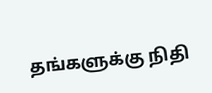தங்களுக்கு நிதி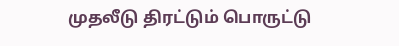முதலீடு திரட்டும் பொருட்டு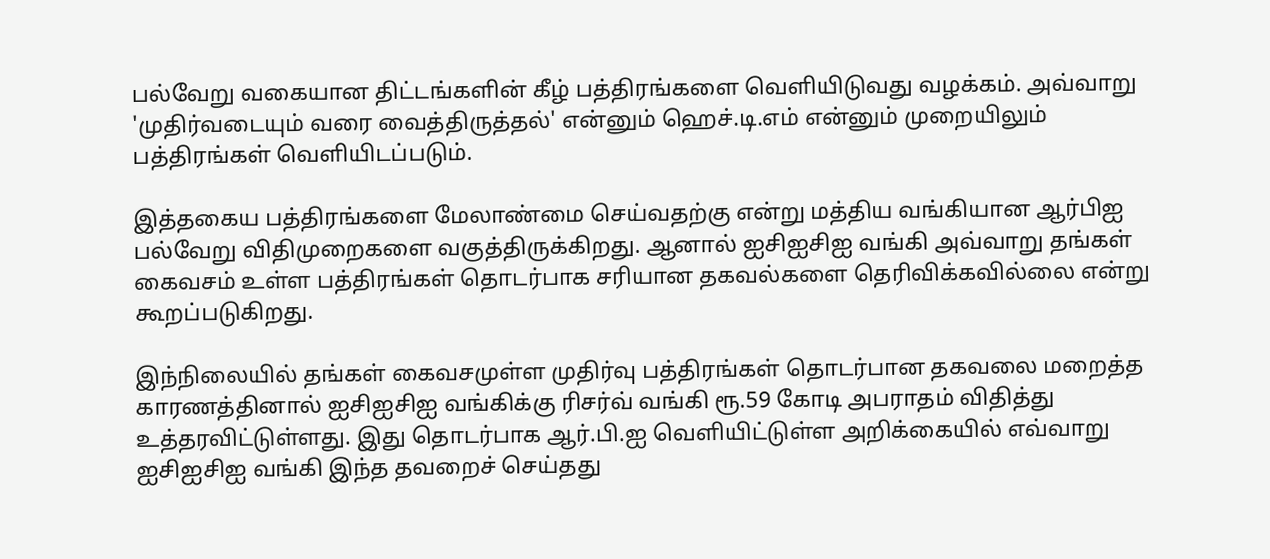பல்வேறு வகையான திட்டங்களின் கீழ் பத்திரங்களை வெளியிடுவது வழக்கம். அவ்வாறு 'முதிர்வடையும் வரை வைத்திருத்தல்' என்னும் ஹெச்.டி.எம் என்னும் முறையிலும் பத்திரங்கள் வெளியிடப்படும்.

இத்தகைய பத்திரங்களை மேலாண்மை செய்வதற்கு என்று மத்திய வங்கியான ஆர்பிஐ பல்வேறு விதிமுறைகளை வகுத்திருக்கிறது. ஆனால் ஐசிஐசிஐ வங்கி அவ்வாறு தங்கள் கைவசம் உள்ள பத்திரங்கள் தொடர்பாக சரியான தகவல்களை தெரிவிக்கவில்லை என்று கூறப்படுகிறது.

இந்நிலையில் தங்கள் கைவசமுள்ள முதிர்வு பத்திரங்கள் தொடர்பான தகவலை மறைத்த காரணத்தினால் ஐசிஐசிஐ வங்கிக்கு ரிசர்வ் வங்கி ரூ.59 கோடி அபராதம் விதித்து உத்தரவிட்டுள்ளது. இது தொடர்பாக ஆர்.பி.ஐ வெளியிட்டுள்ள அறிக்கையில் எவ்வாறு ஐசிஐசிஐ வங்கி இந்த தவறைச் செய்தது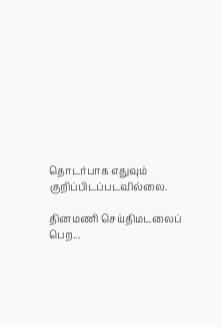தொடர்பாக எதுவும் குறிப்பிடப்படவில்லை.

தினமணி செய்திமடலைப் பெற...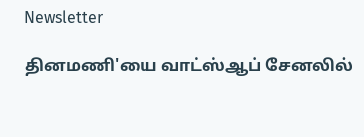Newsletter

தினமணி'யை வாட்ஸ்ஆப் சேனலில்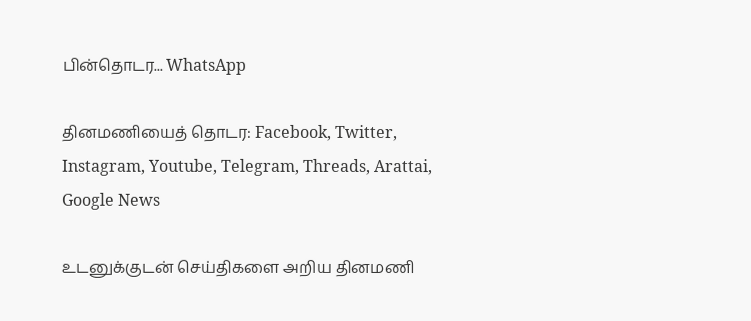பின்தொடர... WhatsApp

தினமணியைத் தொடர: Facebook, Twitter, Instagram, Youtube, Telegram, Threads, Arattai, Google News

உடனுக்குடன் செய்திகளை அறிய தினமணி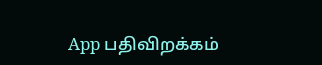App பதிவிறக்கம்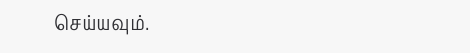செய்யவும்.